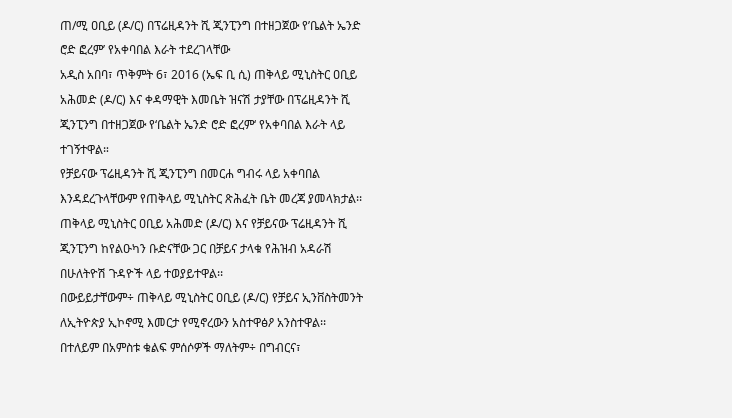ጠ/ሚ ዐቢይ (ዶ/ር) በፕሬዚዳንት ሺ ጂንፒንግ በተዘጋጀው የ’ቤልት ኤንድ ሮድ ፎረም’ የአቀባበል እራት ተደረገላቸው
አዲስ አበባ፣ ጥቅምት 6፣ 2016 (ኤፍ ቢ ሲ) ጠቅላይ ሚኒስትር ዐቢይ አሕመድ (ዶ/ር) እና ቀዳማዊት እመቤት ዝናሽ ታያቸው በፕሬዚዳንት ሺ ጂንፒንግ በተዘጋጀው የ‘ቤልት ኤንድ ሮድ ፎረም‘ የአቀባበል እራት ላይ ተገኝተዋል።
የቻይናው ፕሬዚዳንት ሺ ጂንፒንግ በመርሐ ግብሩ ላይ አቀባበል እንዳደረጉላቸውም የጠቅላይ ሚኒስትር ጽሕፈት ቤት መረጃ ያመላክታል፡፡
ጠቅላይ ሚኒስትር ዐቢይ አሕመድ (ዶ/ር) እና የቻይናው ፕሬዚዳንት ሺ ጂንፒንግ ከየልዑካን ቡድናቸው ጋር በቻይና ታላቁ የሕዝብ አዳራሽ በሁለትዮሽ ጉዳዮች ላይ ተወያይተዋል፡፡
በውይይታቸውም÷ ጠቅላይ ሚኒስትር ዐቢይ (ዶ/ር) የቻይና ኢንቨስትመንት ለኢትዮጵያ ኢኮኖሚ እመርታ የሚኖረውን አስተዋፅዖ አንስተዋል፡፡
በተለይም በአምስቱ ቁልፍ ምሰሶዎች ማለትም÷ በግብርና፣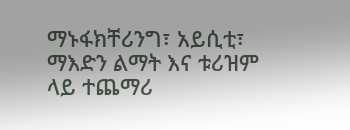ማኑፋክቸሪንግ፣ አይሲቲ፣ ማእድን ልማት እና ቱሪዝም ላይ ተጨማሪ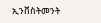ኢንቨስትመንት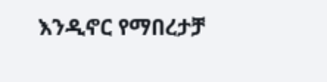እንዲኖር የማበረታቻ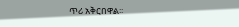ጥሪ አቅርበዋል፡፡